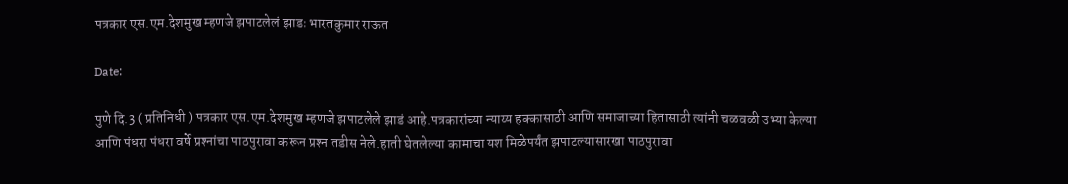पत्रकार एस.एम.देशमुख म्हणजे झपाटलेलं झाडः भारतकुमार राऊत

Date:

पुणे दि.3 ( प्रतिनिधी ) पत्रकार एस.एम.देशमुख म्हणजे झपाटलेले झाडं आहे.पत्रकारांच्या न्याय्य हक्कासाठी आणि समाजाच्या हितासाठी त्यांनी चळवळी उभ्या केल्या आणि पंधरा पंधरा वर्षे प्रश्‍नांचा पाठपुरावा करून प्रश्‍न तडीस नेले.हाती घेतलेल्या कामाचा यश मिळेपर्यंत झपाटल्यासारखा पाठपुरावा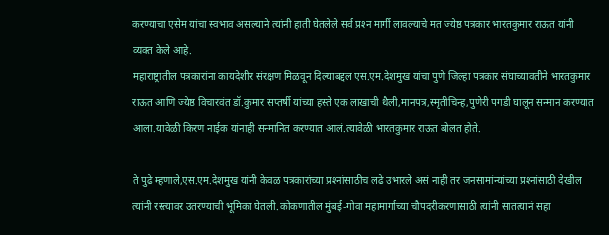करण्याचा एसेम यांचा स्वभाव असल्याने त्यांनी हाती घेतलेले सर्व प्रश्‍न मार्गी लावल्याचे मत ज्येष्ठ पत्रकार भारतकुमार राऊत यांनी व्यक्त केले आहे.
महाराष्ट्रातील पत्रकारांना कायदेशीर संरक्षण मिळवून दिल्याबद्दल एस.एम.देशमुख यांचा पुणे जिल्हा पत्रकार संघाच्यावतीने भारतकुमार राऊत आणि ज्येष्ठ विचारवंत डॉ.कुमार सप्तर्षी यांच्या हस्ते एक लाखाची थैली,मानपत्र,स्मृतीचिन्ह,पुणेरी पगडी घालून सन्मान करण्यात आला.यावेळी किरण नाईक यांनाही सन्मानित करण्यात आलं.त्यावेळी भारतकुमार राऊत बोलत होते.

ते पुढे म्हणाले,एस.एम.देशमुख यांनी केवळ पत्रकारांच्या प्रश्‍नांसाठीच लढे उभारले असं नाही तर जनसामांन्यांच्या प्रश्‍नांसाठी देखील त्यांनी रस्त्यावर उतरण्याची भूमिका घेतली.कोकणातील मुंबई-गोवा महामार्गाच्या चौपदरीकरणासाठी त्यांनी सातत्यानं सहा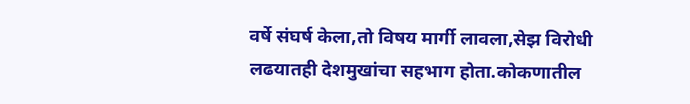वर्षे संघर्ष केला,तो विषय मार्गी लावला,सेझ विरोधी लढयातही देशमुखांचा सहभाग होता.कोकणातील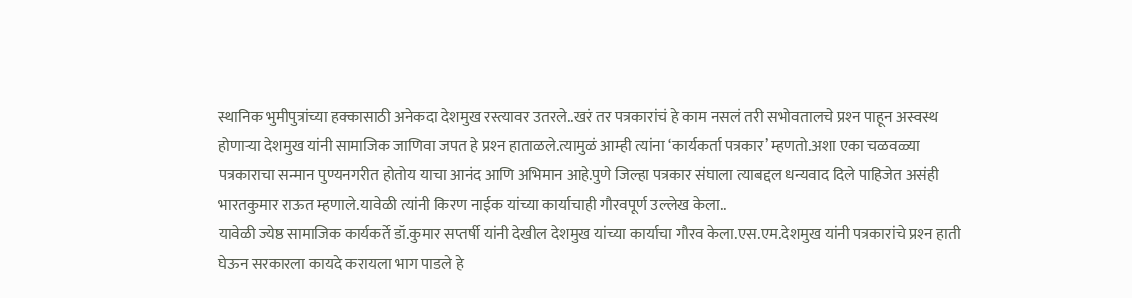स्थानिक भुमीपुत्रांच्या हक्कासाठी अनेकदा देशमुख रस्त्यावर उतरले..खरं तर पत्रकारांचं हे काम नसलं तरी सभोवतालचे प्रश्‍न पाहून अस्वस्थ होणार्‍या देशमुख यांनी सामाजिक जाणिवा जपत हे प्रश्‍न हाताळले.त्यामुळं आम्ही त्यांना ‘कार्यकर्ता पत्रकार’ म्हणतो.अशा एका चळवळ्या पत्रकाराचा सन्मान पुण्यनगरीत होतोय याचा आनंद आणि अभिमान आहे.पुणे जिल्हा पत्रकार संघाला त्याबद्दल धन्यवाद दिले पाहिजेत असंही भारतकुमार राऊत म्हणाले.यावेळी त्यांनी किरण नाईक यांच्या कार्याचाही गौरवपूर्ण उल्लेख केला..
यावेळी ज्येष्ठ सामाजिक कार्यकर्ते डॉ.कुमार सप्तर्षी यांनी देखील देशमुख यांच्या कार्याचा गौरव केला.एस.एम.देशमुख यांनी पत्रकारांचे प्रश्‍न हाती घेऊन सरकारला कायदे करायला भाग पाडले हे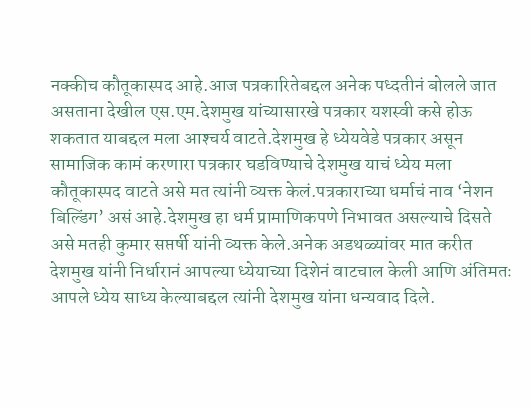नक्कीच कौतूकास्पद आहे.आज पत्रकारितेबद्दल अनेक पध्दतीनं बोलले जात असताना देखील एस.एम.देशमुख यांच्यासारखे पत्रकार यशस्वी कसे होऊ शकतात याबद्दल मला आश्‍चर्य वाटते.देशमुख हे ध्येयवेडे पत्रकार असून सामाजिक कामं करणारा पत्रकार घडविण्याचे देशमुख याचं ध्येय मला कौतूकास्पद वाटते असे मत त्यांनी व्यक्त केलं.पत्रकाराच्या धर्माचं नाव ‘नेशन बिल्डिंग’ असं आहे.देशमुख हा धर्म प्रामाणिकपणे निभावत असल्याचे दिसते असे मतही कुमार सप्तर्षी यांनी व्यक्त केले.अनेक अडथळ्यांवर मात करीत देशमुख यांनी निर्धारानं आपल्या ध्येयाच्या दिशेनं वाटचाल केली आणि अंतिमतः आपले ध्येय साध्य केल्याबद्दल त्यांनी देशमुख यांना धन्यवाद दिले.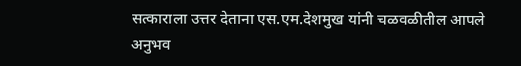सत्काराला उत्तर देताना एस.एम.देशमुख यांनी चळवळीतील आपले अनुभव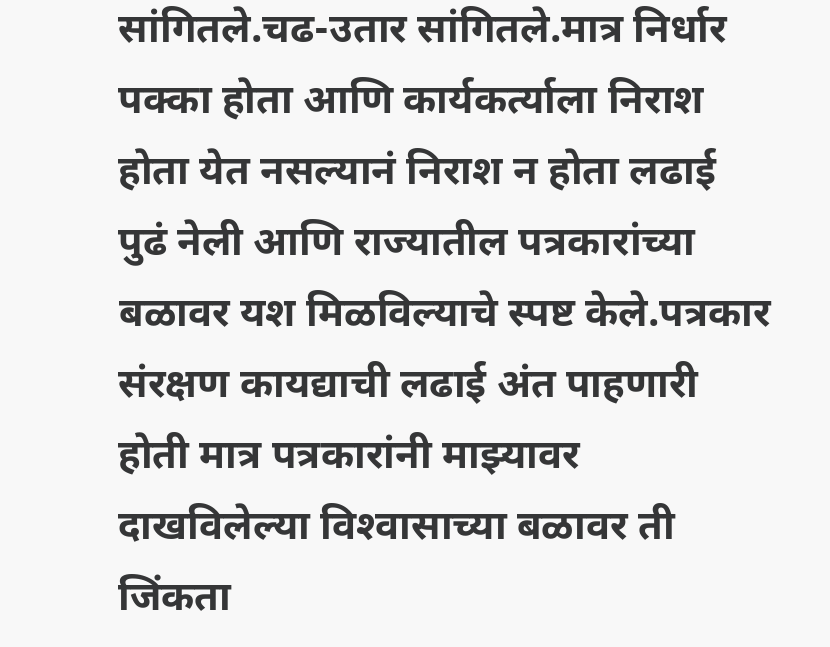सांगितले.चढ-उतार सांगितले.मात्र निर्धार पक्का होता आणि कार्यकर्त्याला निराश होता येत नसल्यानं निराश न होता लढाई पुढं नेली आणि राज्यातील पत्रकारांच्या बळावर यश मिळविल्याचे स्पष्ट केले.पत्रकार संरक्षण कायद्याची लढाई अंत पाहणारी होती मात्र पत्रकारांनी माझ्यावर दाखविलेल्या विश्‍वासाच्या बळावर ती जिंकता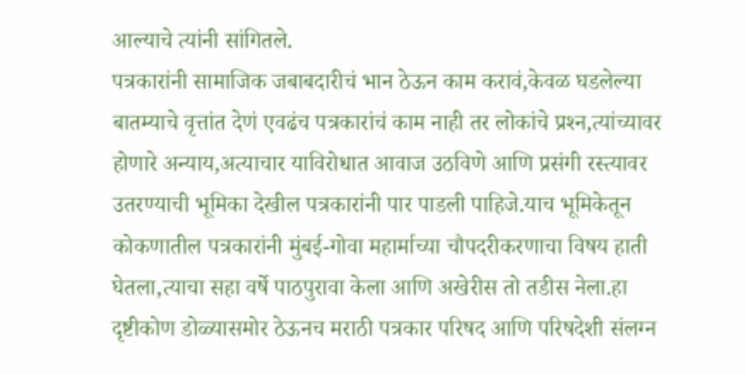आल्याचे त्यांनी सांगितले.
पत्रकारांनी सामाजिक जबाबदारीचं भान ठेऊन काम करावं,केवळ घडलेल्या बातम्याचे वृत्तांत देणं एवढंच पत्रकारांचं काम नाही तर लोकांचे प्रश्‍न,त्यांच्यावर होणारे अन्याय,अत्याचार याविरोधात आवाज उठविणे आणि प्रसंगी रस्त्यावर उतरण्याची भूमिका देखील पत्रकारांनी पार पाडली पाहिजे.याच भूमिकेतून कोकणातील पत्रकारांनी मुंबई-गोवा महार्माच्या चौपदरीकरणाचा विषय हाती घेतला,त्याचा सहा वर्षे पाठपुरावा केला आणि अखेरीस तो तडीस नेला.हा दृष्टीकोण डोळ्यासमोर ठेऊनच मराठी पत्रकार परिषद आणि परिषदेशी संलग्न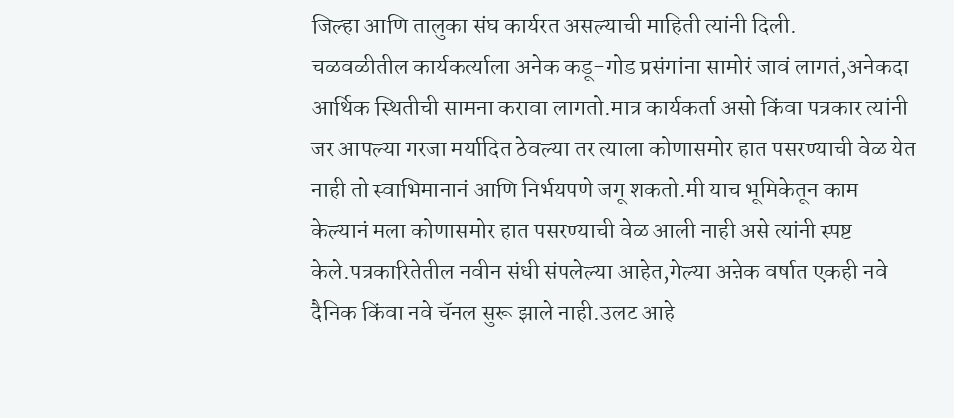जिल्हा आणि तालुका संघ कार्यरत असल्याची माहिती त्यांनी दिली.
चळवळीतील कार्यकर्त्याला अनेक कडू-गोड प्रसंगांना सामोरं जावं लागतं,अनेकदा आर्थिक स्थितीची सामना करावा लागतो.मात्र कार्यकर्ता असो किंवा पत्रकार त्यांनी जर आपल्या गरजा मर्यादित ठेवल्या तर त्याला कोणासमोर हात पसरण्याची वेळ येत नाही तो स्वाभिमानानं आणि निर्भयपणे जगू शकतो.मी याच भूमिकेतून काम केल्यानं मला कोणासमोर हात पसरण्याची वेळ आली नाही असे त्यांनी स्पष्ट केले.पत्रकारितेतील नवीन संधी संपलेल्या आहेत,गेल्या अऩेक वर्षात एकही नवे दैनिक किंवा नवे चॅनल सुरू झाले नाही.उलट आहे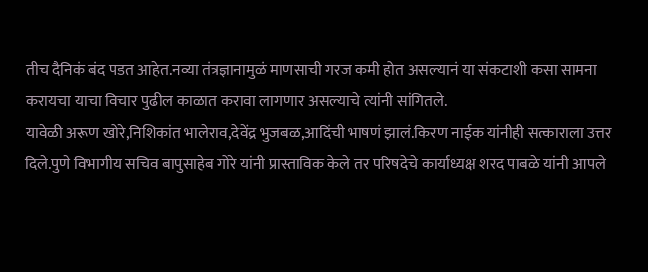तीच दैनिकं बंद पडत आहेत.नव्या तंत्रज्ञानामुळं माणसाची गरज कमी होत असल्यानं या संकटाशी कसा सामना करायचा याचा विचार पुढील काळात करावा लागणार असल्याचे त्यांनी सांगितले.
यावेळी अरूण खोरे,निशिकांत भालेराव,देवेंद्र भुजबळ,आदिंची भाषणं झालं.किरण नाईक यांनीही सत्काराला उत्तर दिले.पुणे विभागीय सचिव बापुसाहेब गोरे यांनी प्रास्ताविक केले तर परिषदेचे कार्याध्यक्ष शरद पाबळे यांनी आपले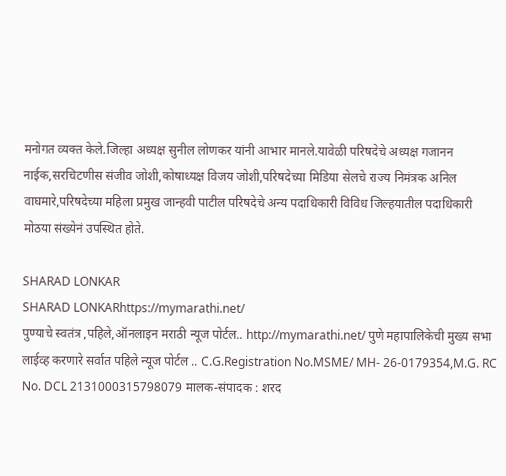मनोगत व्यक्त केले.जिल्हा अध्यक्ष सुनील लोणकर यांनी आभार मानले.यावेळी परिषदेचे अध्यक्ष गजानन नाईक,सरचिटणीस संजीव जोशी,कोषाध्यक्ष विजय जोशी,परिषदेच्या मिडिया सेलचे राज्य निमंत्रक अनिल वाघमारे,परिषदेच्या महिला प्रमुख जान्हवी पाटील परिषदेचे अन्य पदाधिकारी विविध जिल्हयातील पदाधिकारी मोठया संख्येनं उपस्थित होते.

SHARAD LONKAR
SHARAD LONKARhttps://mymarathi.net/
पुण्याचे स्वतंत्र ,पहिले,ऑनलाइन मराठी न्यूज पोर्टल.. http://mymarathi.net/ पुणे महापालिकेची मुख्य सभा लाईव्ह करणारे सर्वात पहिले न्यूज पोर्टल .. C.G.Registration No.MSME/ MH- 26-0179354,M.G. RC No. DCL 2131000315798079 मालक-संपादक : शरद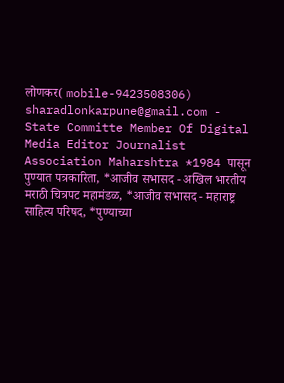लोणकर( mobile-9423508306) sharadlonkarpune@gmail.com - State Committe Member Of Digital Media Editor Journalist Association Maharshtra *1984 पासून पुण्यात पत्रकारिता, *आजीव सभासद - अखिल भारतीय मराठी चित्रपट महामंडळ, *आजीव सभासद - महाराष्ट्र साहित्य परिषद, *पुण्याच्या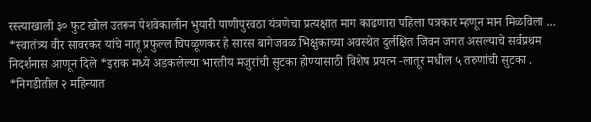रस्त्याखाली ३० फुट खोल उतरून पेशवेकालीन भुयारी पाणीपुरवठा यंत्रणेचा प्रत्यक्षात माग काढणारा पहिला पत्रकार म्हणून मान मिळविला ... *स्वातंत्र्य वीर सावरकर यांचे नातू प्रफुल्ल चिपळूणकर हे सारस बागेजवळ भिक्षुकाच्या अवस्थेत दुर्लक्षित जिवन जगत असल्याचे सर्वप्रथम निदर्शनास आणून दिले *इराक मध्ये अडकलेल्या भारतीय मजुरांची सुटका होण्यासाठी विशेष प्रयत्न -लातूर मधील ५ तरुणांची सुटका . *निगडीतील २ महिन्यात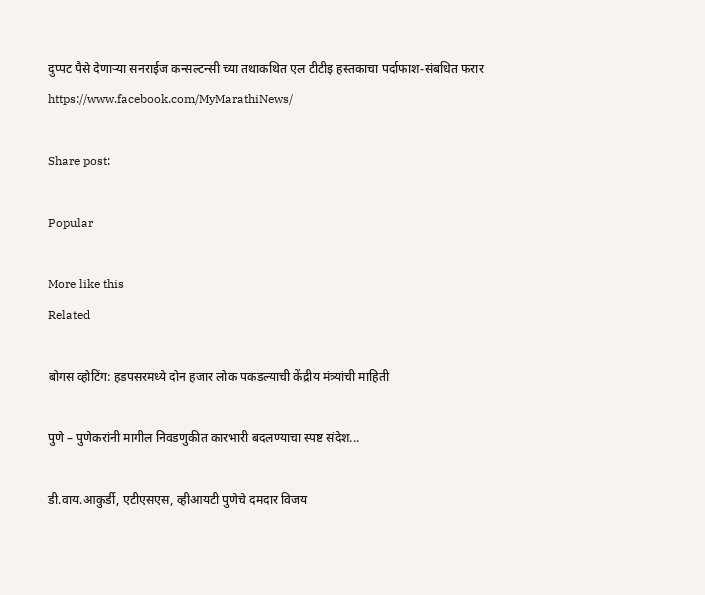दुप्पट पैसे देणाऱ्या सनराईज कन्सल्टन्सी च्या तथाकथित एल टीटीइ हस्तकाचा पर्दाफाश-संबधित फरार https://www.facebook.com/MyMarathiNews/

Share post:

Popular

More like this
Related

बोगस व्होटिंग: हडपसरमध्ये दोन हजार लोक पकडल्याची केंद्रीय मंत्र्यांची माहिती

पुणे – पुणेकरांनी मागील निवडणुकीत कारभारी बदलण्याचा स्पष्ट संदेश...

डी.वाय.आकुर्डी, एटीएसएस, व्हीआयटी पुणेचे दमदार विजय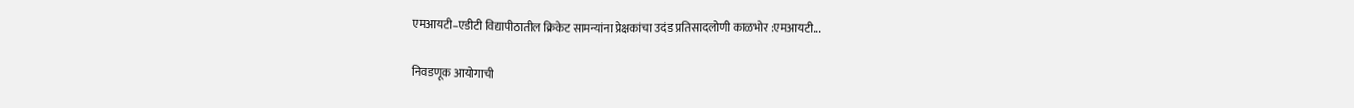एमआयटी–एडीटी विद्यापीठातील क्रिकेट सामन्यांना प्रेक्षकांचा उदंड प्रतिसादलोणी काळभोर :एमआयटी...

निवडणूक आयोगाची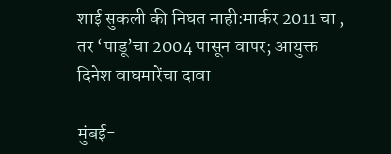शाई सुकली की निघत नाही:मार्कर 2011 चा , तर ‘पाडू’चा 2004 पासून वापर; आयुक्त दिनेश वाघमारेंचा दावा

मुंबई-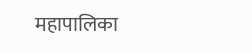महापालिका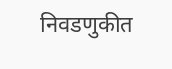निवडणुकीत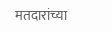मतदारांच्या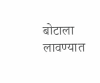बोटाला लावण्यात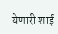येणारी शाई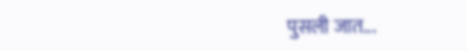पुसली जात...